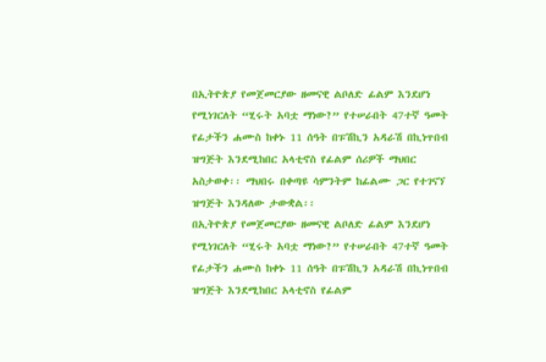በኢትዮጵያ የመጀመርያው ዘመናዊ ልቦለድ ፊልም እንደሆነ የሚነገርለት “ሂሩት አባቷ ማነው?” የተሠራበት 47ተኛ ዓመት የፊታችን ሐሙስ ከቀኑ 11 ሰዓት በፑሽኪን አዳራሽ በኪነጥበብ ዝግጅት እንደሚከበር አላቲኖስ የፊልም ሰሪዎች ማህበር አስታወቀ፡፡ ማህበሩ በቀጣዩ ሳምንትም ከፊልሙ ጋር የተገናኘ ዝግጅት እንዳለው ታውቋል፡፡
በኢትዮጵያ የመጀመርያው ዘመናዊ ልቦለድ ፊልም እንደሆነ የሚነገርለት “ሂሩት አባቷ ማነው?” የተሠራበት 47ተኛ ዓመት የፊታችን ሐሙስ ከቀኑ 11 ሰዓት በፑሽኪን አዳራሽ በኪነጥበብ ዝግጅት እንደሚከበር አላቲኖስ የፊልም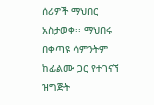ሰሪዎች ማህበር አስታወቀ፡፡ ማህበሩ በቀጣዩ ሳምንትም ከፊልሙ ጋር የተገናኘ ዝግጅት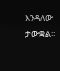እንዳለው ታውቋል፡፡